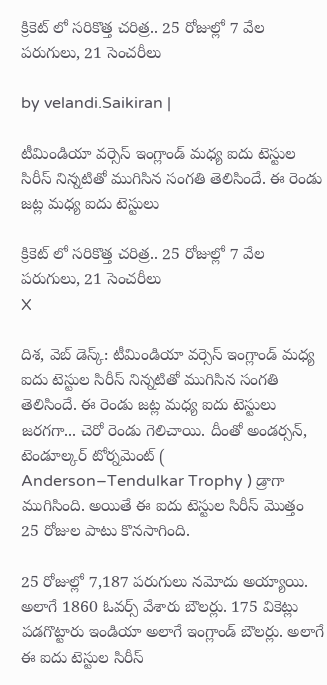క్రికెట్ లో సరికొత్త చరిత్ర.. 25 రోజుల్లో 7 వేల పరుగులు, 21 సెంచరీలు

by velandi.Saikiran |

టీమిండియా వర్సెస్ ఇంగ్లాండ్ మధ్య ఐదు టెస్టుల సిరీస్ నిన్నటితో ముగిసిన సంగతి తెలిసిందే. ఈ రెండు జట్ల మధ్య ఐదు టెస్టులు

క్రికెట్ లో సరికొత్త చరిత్ర.. 25 రోజుల్లో 7 వేల పరుగులు, 21 సెంచరీలు
X

దిశ, వెబ్ డెస్క్: టీమిండియా వర్సెస్ ఇంగ్లాండ్ మధ్య ఐదు టెస్టుల సిరీస్ నిన్నటితో ముగిసిన సంగతి తెలిసిందే. ఈ రెండు జట్ల మధ్య ఐదు టెస్టులు జరగగా... చెరో రెండు గెలిచాయి. దీంతో అండర్సన్, టెండూల్కర్ టోర్నమెంట్ ( Anderson–Tendulkar Trophy ) డ్రాగా ముగిసింది. అయితే ఈ ఐదు టెస్టుల సిరీస్ మొత్తం 25 రోజుల పాటు కొనసాగింది.

25 రోజుల్లో 7,187 పరుగులు నమోదు అయ్యాయి. అలాగే 1860 ఓవర్స్ వేశారు బౌలర్లు. 175 వికెట్లు పడగొట్టారు ఇండియా అలాగే ఇంగ్లాండ్ బౌలర్లు. అలాగే ఈ ఐదు టెస్టుల సిరీస్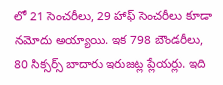లో 21 సెంచరీలు, 29 హాఫ్ సెంచరీలు కూడా నమోదు అయ్యాయి. ఇక 798 బౌండరీలు, 80 సిక్సర్స్ బాదారు ఇరుజట్ల ప్లేయర్లు. ఇది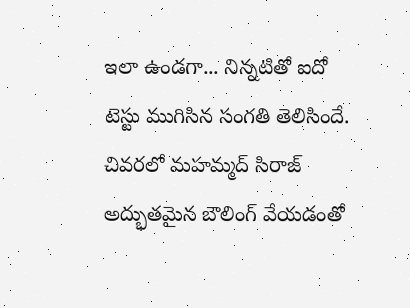ఇలా ఉండగా... నిన్నటితో ఐదో టెస్టు ముగిసిన సంగతి తెలిసిందే. చివరలో మహమ్మద్ సిరాజ్ అద్భుతమైన బౌలింగ్ వేయడంతో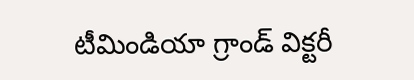టీమిండియా గ్రాండ్ విక్టరీ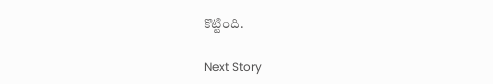కొట్టింది.

Next Story